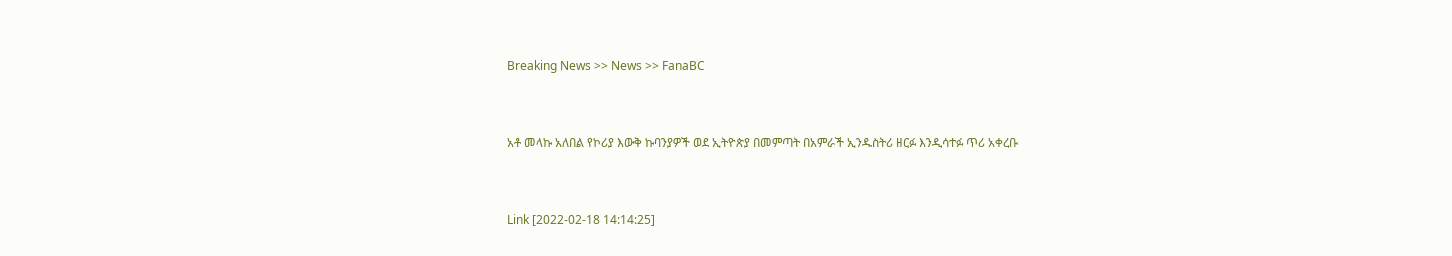Breaking News >> News >> FanaBC


አቶ መላኩ አለበል የኮሪያ እውቅ ኩባንያዎች ወደ ኢትዮጵያ በመምጣት በአምራች ኢንዱስትሪ ዘርፉ እንዲሳተፉ ጥሪ አቀረቡ


Link [2022-02-18 14:14:25]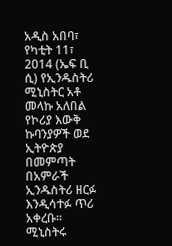አዲስ አበባ፣ የካቲት 11፣ 2014 (ኤፍ ቢ ሲ) የኢንዱስትሪ ሚኒስትር አቶ መላኩ አለበል የኮሪያ እውቅ ኩባንያዎች ወደ ኢትዮጵያ በመምጣት በአምራች ኢንዱስትሪ ዘርፉ እንዲሳተፉ ጥሪ አቀረቡ፡፡ ሚኒስትሩ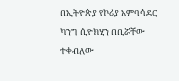በኢትዮጵያ የኮሪያ አምባሳደር ካንግ ሲዮክሂን በቢሯቸው ተቀብለው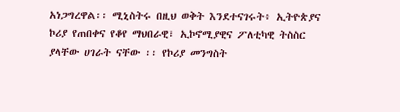አነጋግረዋል፡፡ ሚኒስትሩ በዚህ ወቅት እንደተናገሩት፥ ኢትዮጵያና ኮሪያ የጠበቀና የቆየ ማህበራዊ፣ ኢኮኖሚያዊና ፖለቲካዊ ትስስር ያላቸው ሀገራት ናቸው ፡፡ የኮሪያ መንግስት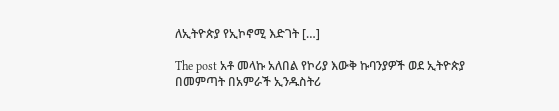ለኢትዮጵያ የኢኮኖሚ እድገት […]

The post አቶ መላኩ አለበል የኮሪያ እውቅ ኩባንያዎች ወደ ኢትዮጵያ በመምጣት በአምራች ኢንዱስትሪ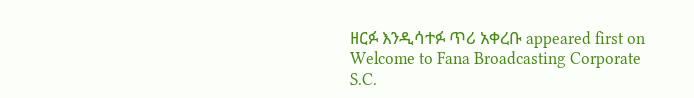ዘርፉ እንዲሳተፉ ጥሪ አቀረቡ appeared first on Welcome to Fana Broadcasting Corporate S.C.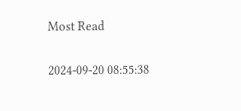Most Read

2024-09-20 08:55:38